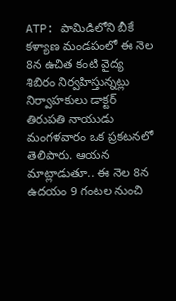ATP: పామిడిలోని బీకే కళ్యాణ మండపంలో ఈ నెల 8న ఉచిత కంటి వైద్య శిబిరం నిర్వహిస్తున్నట్లు నిర్వాహకులు డాక్టర్ తిరుపతి నాయుడు మంగళవారం ఒక ప్రకటనలో తెలిపారు. ఆయన మాట్లాడుతూ.. ఈ నెల 8న ఉదయం 9 గంటల నుంచి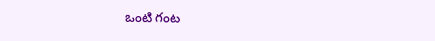ఒంటి గంట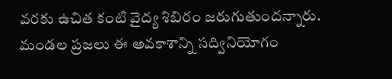వరకు ఉచిత కంటి వైద్య శిబిరం జరుగుతుందన్నారు. మండల ప్రజలు ఈ అవకాశాన్ని సద్వినియోగం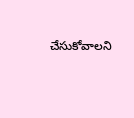చేసుకోవాలని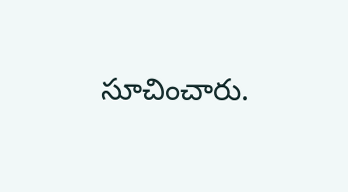సూచించారు.